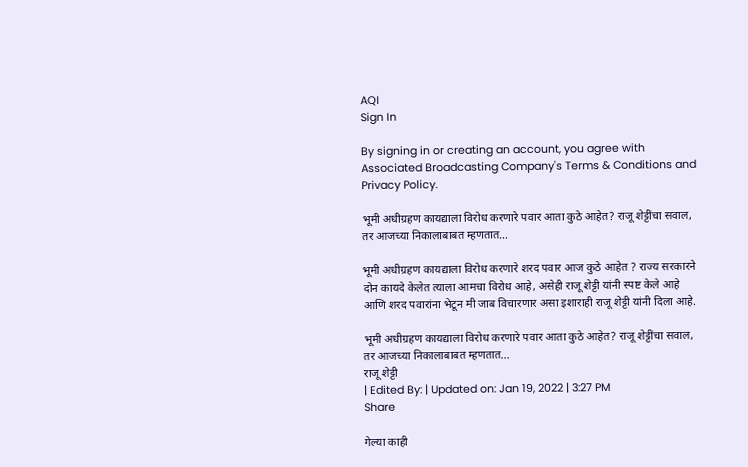AQI
Sign In

By signing in or creating an account, you agree with Associated Broadcasting Company's Terms & Conditions and Privacy Policy.

भूमी अधीग्रहण कायद्याला विरोध करणारे पवार आता कुठे आहेत? राजू शेट्टींचा सवाल, तर आजच्या निकालाबाबत म्हणतात…

भूमी अधीग्रहण कायद्याला विरोध करणारे शरद पवार आज कुठे आहेत ? राज्य सरकारने दोन कायदे केलेत त्याला आमचा विरोध आहे, असेही राजू शेट्टी यांनी स्पष्ट केले आहे आणि शरद पवारांना भेटून मी जाब विचारणार असा इशाराही राजू शेट्टी यांनी दिला आहे.

भूमी अधीग्रहण कायद्याला विरोध करणारे पवार आता कुठे आहेत? राजू शेट्टींचा सवाल, तर आजच्या निकालाबाबत म्हणतात...
राजू शेट्टी
| Edited By: | Updated on: Jan 19, 2022 | 3:27 PM
Share

गेल्या काही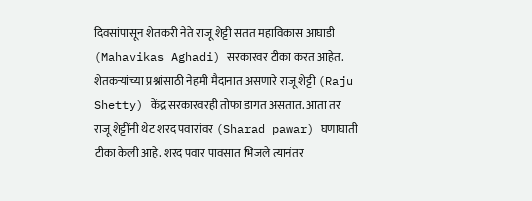दिवसांपासून शेतकरी नेते राजू शेट्टी सतत महाविकास आघाडी (Mahavikas Aghadi) सरकारवर टीका करत आहेत. शेतकऱ्यांच्या प्रश्नांसाठी नेहमी मैदानात असणारे राजू शेट्टी (Raju Shetty) केंद्र सरकारवरही तोफा डागत असतात. आता तर राजू शेट्टींनी थेट शरद पवारांवर (Sharad pawar) घणाघाती टीका केली आहे. शरद पवार पावसात भिजले त्यानंतर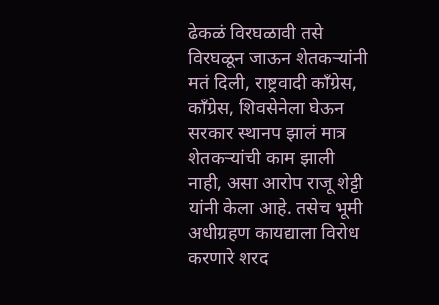ढेकळं विरघळावी तसे विरघळून जाऊन शेतकऱ्यांनी मतं दिली, राष्ट्रवादी काँग्रेस, काँग्रेस, शिवसेनेला घेऊन सरकार स्थानप झालं मात्र शेतकऱ्यांची काम झाली नाही, असा आरोप राजू शेट्टी यांनी केला आहे. तसेच भूमी अधीग्रहण कायद्याला विरोध करणारे शरद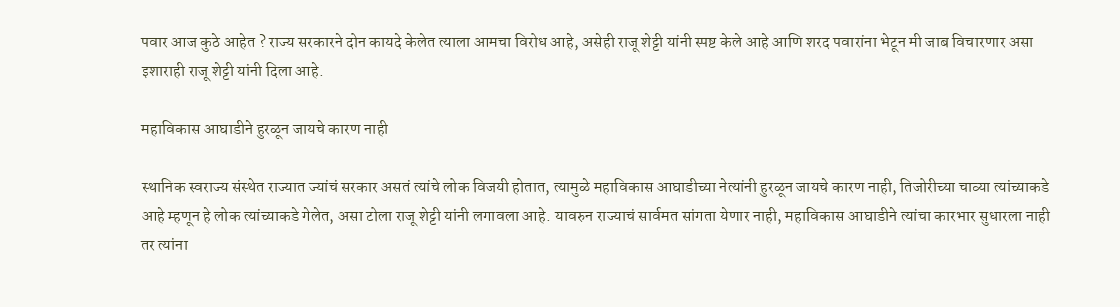पवार आज कुठे आहेत ? राज्य सरकारने दोन कायदे केलेत त्याला आमचा विरोध आहे, असेही राजू शेट्टी यांनी स्पष्ट केले आहे आणि शरद पवारांना भेटून मी जाब विचारणार असा इशाराही राजू शेट्टी यांनी दिला आहे.

महाविकास आघाडीने हुरळून जायचे कारण नाही

स्थानिक स्वराज्य संस्थेत राज्यात ज्यांचं सरकार असतं त्यांचे लोक विजयी होतात, त्यामुळे महाविकास आघाडीच्या नेत्यांनी हुरळून जायचे कारण नाही, तिजोरीच्या चाव्या त्यांच्याकडे आहे म्हणून हे लोक त्यांच्याकडे गेलेत, असा टोला राजू शेट्टी यांनी लगावला आहे. यावरुन राज्याचं सार्वमत सांगता येणार नाही, महाविकास आघाडीने त्यांचा कारभार सुधारला नाही तर त्यांना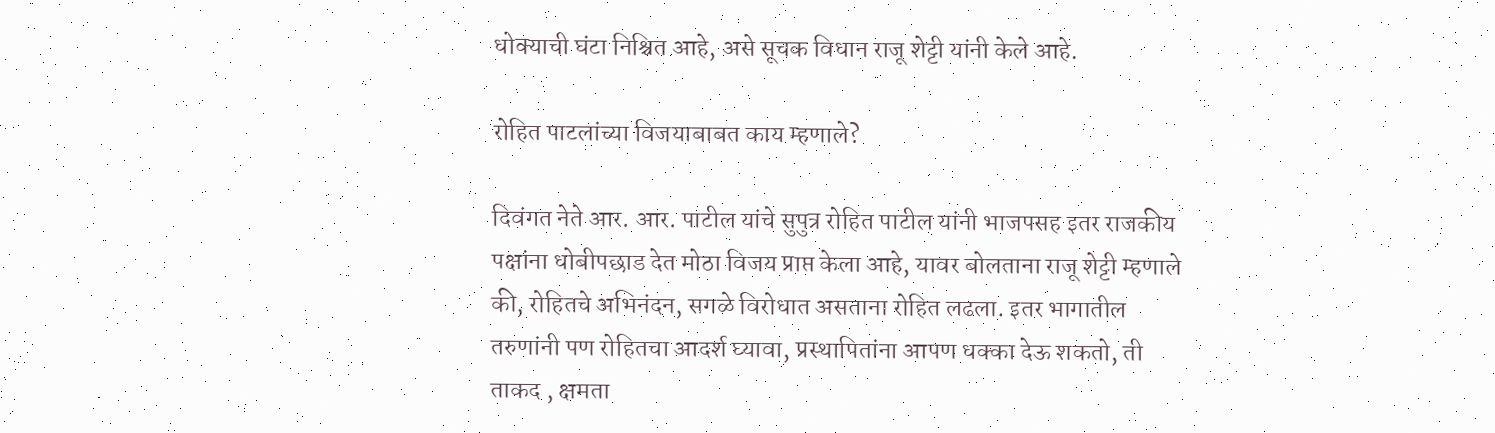धोक्याची घंटा निश्चित आहे, असे सूचक विधान राजू शेट्टी यांनी केले आहे.

रोहित पाटलांच्या विजयाबाबत काय म्हणाले?

दिवंगत नेते आर. आर. पाटील यांचे सुपुत्र रोहित पाटील यांनी भाजपसह इतर राजकीय पक्षांना धोबीपछाड देत मोठा विजय प्राप्त केला आहे, यावर बोलताना राजू शेट्टी म्हणाले की, रोहितचे अभिनंदन, सगळे विरोधात असताना रोहित लढला. इतर भागातील तरुणांनी पण रोहितचा आदर्श घ्यावा, प्रस्थापितांना आपण धक्का देऊ शकतो, ती ताकद , क्षमता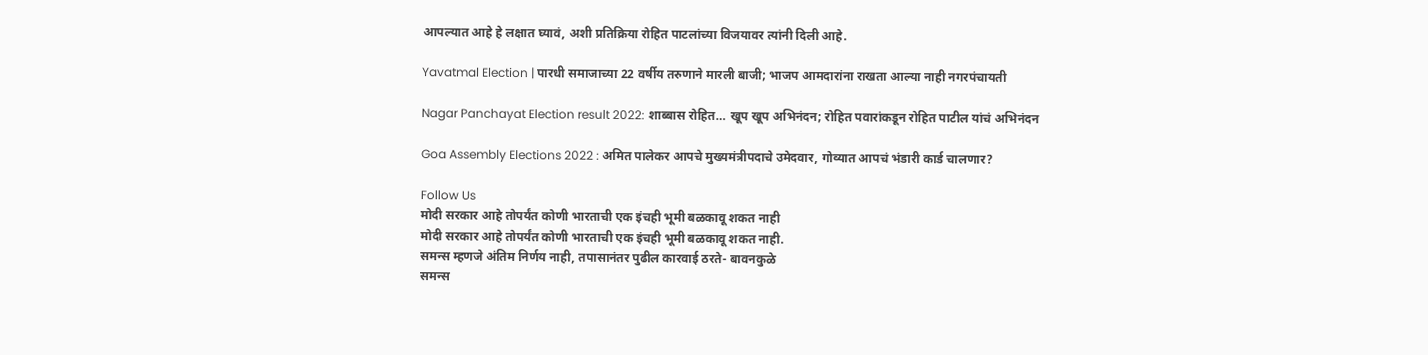आपल्यात आहे हे लक्षात घ्यावं, अशी प्रतिक्रिया रोहित पाटलांच्या विजयावर त्यांनी दिली आहे.

Yavatmal Election | पारधी समाजाच्या 22 वर्षीय तरुणाने मारली बाजी; भाजप आमदारांना राखता आल्या नाही नगरपंचायती

Nagar Panchayat Election result 2022: शाब्बास रोहित… खूप खूप अभिनंदन; रोहित पवारांकडून रोहित पाटील यांचं अभिनंदन

Goa Assembly Elections 2022 : अमित पालेकर आपचे मुख्यमंत्रीपदाचे उमेदवार, गोव्यात आपचं भंडारी कार्ड चालणार?

Follow Us
मोदी सरकार आहे तोपर्यंत कोणी भारताची एक इंचही भूमी बळकावू शकत नाही
मोदी सरकार आहे तोपर्यंत कोणी भारताची एक इंचही भूमी बळकावू शकत नाही.
समन्स म्हणजे अंतिम निर्णय नाही, तपासानंतर पुढील कारवाई ठरते- बावनकुळे
समन्स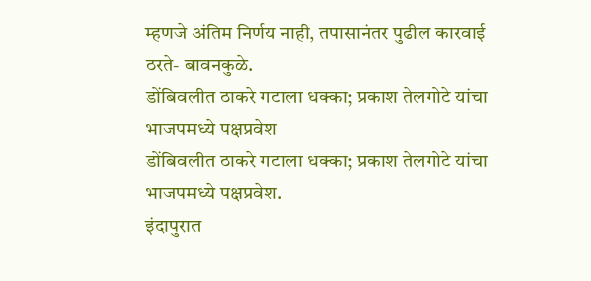म्हणजे अंतिम निर्णय नाही, तपासानंतर पुढील कारवाई ठरते- बावनकुळे.
डोंबिवलीत ठाकरे गटाला धक्का; प्रकाश तेलगोटे यांचा भाजपमध्ये पक्षप्रवेश
डोंबिवलीत ठाकरे गटाला धक्का; प्रकाश तेलगोटे यांचा भाजपमध्ये पक्षप्रवेश.
इंदापुरात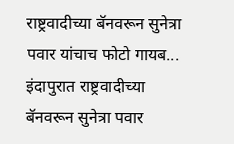राष्ट्रवादीच्या बॅनवरून सुनेत्रा पवार यांचाच फोटो गायब...
इंदापुरात राष्ट्रवादीच्या बॅनवरून सुनेत्रा पवार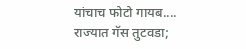यांचाच फोटो गायब....
राज्यात गॅस तुटवडा;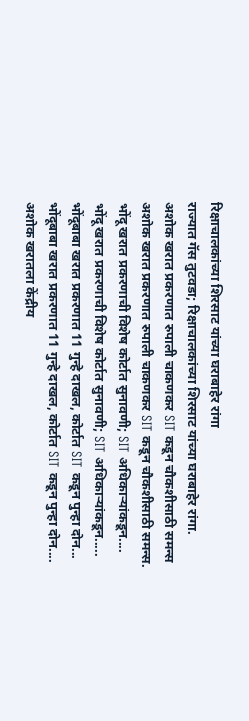रिक्षाचालकांच्या शिरसाट यांच्या घराबाहेर रांगा
राज्यात गॅस तुटवडा; रिक्षाचालकांच्या शिरसाट यांच्या घराबाहेर रांगा.
अशोक खरात प्रकरणात रुपाली चाकणकर SIT कडून चौकशीसाठी समन्स
अशोक खरात प्रकरणात रुपाली चाकणकर SIT कडून चौकशीसाठी समन्स.
भोंदू खरात प्रकरणाची विशेष कोर्टात सुनावणी; SIT अधिकाऱ्यांकडून....
भोंदू खरात प्रकरणाची विशेष कोर्टात सुनावणी; SIT अधिकाऱ्यांकडून.....
भोंदूबाबा खरात प्रकरणात 11 गुन्हे दाखल, कोर्टात SIT कडून पुन्हा दोन...
भोंदूबाबा खरात प्रकरणात 11 गुन्हे दाखल, कोर्टात SIT कडून पुन्हा दोन....
अशोक खरातला केंद्रीय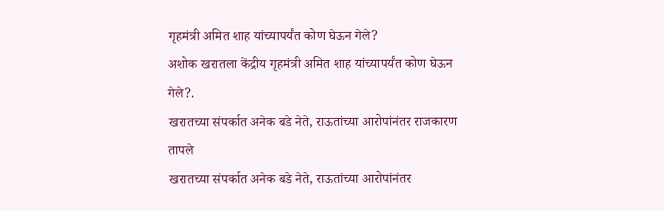गृहमंत्री अमित शाह यांच्यापर्यंत कोण घेऊन गेले?
अशोक खरातला केंद्रीय गृहमंत्री अमित शाह यांच्यापर्यंत कोण घेऊन गेले?.
खरातच्या संपर्कात अनेक बडे नेते, राऊतांच्या आरोपांनंतर राजकारण तापले
खरातच्या संपर्कात अनेक बडे नेते, राऊतांच्या आरोपांनंतर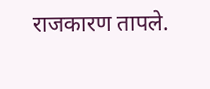राजकारण तापले.